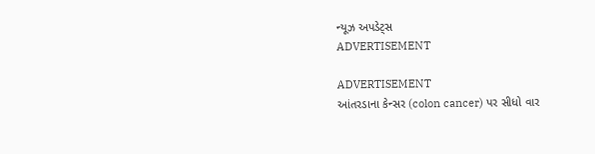ન્યૂઝ અપડેટ્સ
ADVERTISEMENT

ADVERTISEMENT
આંતરડાના કેન્સર (colon cancer) પર સીધો વાર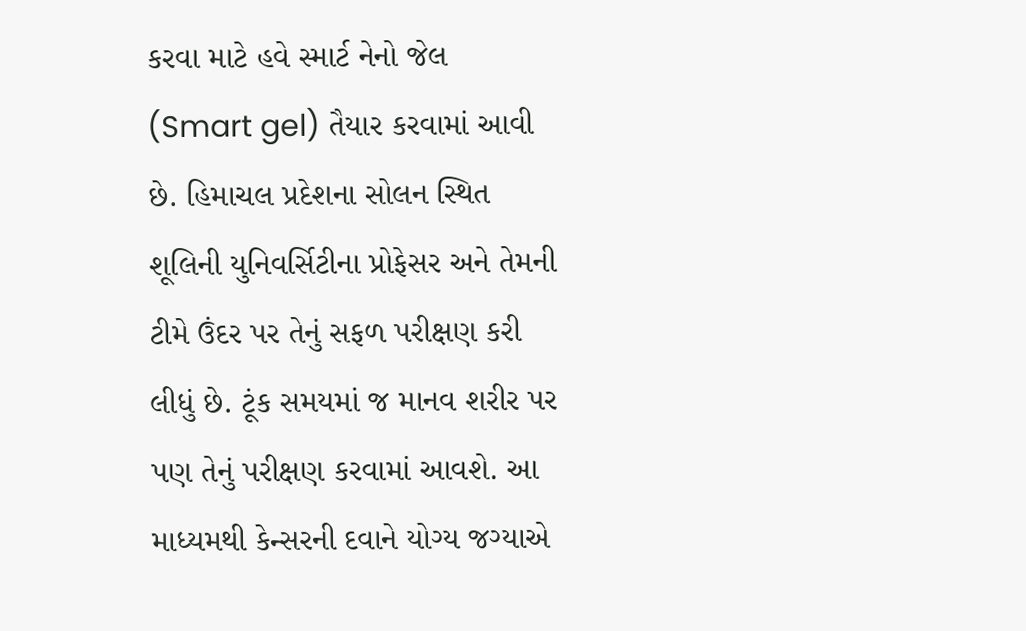કરવા માટે હવે સ્માર્ટ નેનો જેલ (Smart gel) તૈયાર કરવામાં આવી છે. હિમાચલ પ્રદેશના સોલન સ્થિત શૂલિની યુનિવર્સિટીના પ્રોફેસર અને તેમની ટીમે ઉંદર પર તેનું સફળ પરીક્ષણ કરી લીધું છે. ટૂંક સમયમાં જ માનવ શરીર પર પણ તેનું પરીક્ષણ કરવામાં આવશે. આ માધ્યમથી કેન્સરની દવાને યોગ્ય જગ્યાએ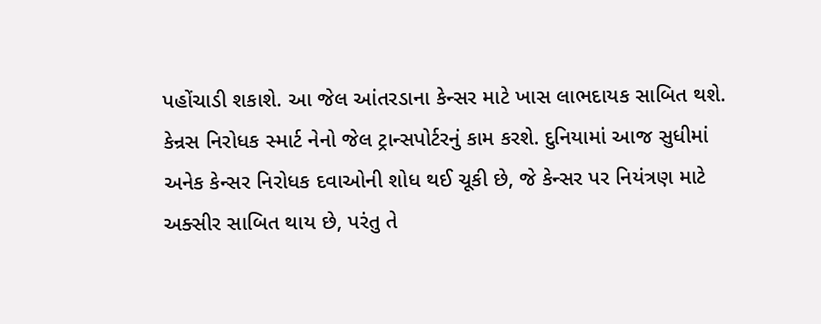પહોંચાડી શકાશે. આ જેલ આંતરડાના કેન્સર માટે ખાસ લાભદાયક સાબિત થશે.
કેન્રસ નિરોધક સ્માર્ટ નેનો જેલ ટ્રાન્સપોર્ટરનું કામ કરશે. દુનિયામાં આજ સુધીમાં અનેક કેન્સર નિરોધક દવાઓની શોધ થઈ ચૂકી છે, જે કેન્સર પર નિયંત્રણ માટે અક્સીર સાબિત થાય છે, પરંતુ તે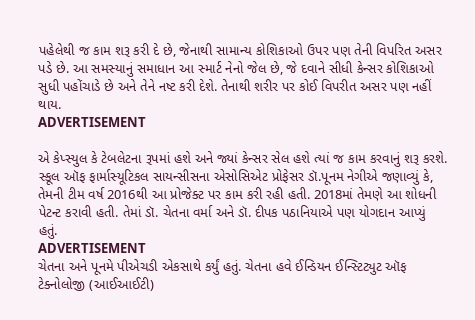પહેલેથી જ કામ શરૂ કરી દે છે, જેનાથી સામાન્ય કોશિકાઓ ઉપર પણ તેની વિપરિત અસર પડે છે. આ સમસ્યાનું સમાધાન આ સ્માર્ટ નેનો જેલ છે, જે દવાને સીધી કેન્સર કોશિકાઓ સુધી પહોંચાડે છે અને તેને નષ્ટ કરી દેશે. તેનાથી શરીર પર કોઈ વિપરીત અસર પણ નહીં થાય.
ADVERTISEMENT

એ કેપ્સ્યુલ કે ટેબલેટના રૂપમાં હશે અને જ્યાં કેન્સર સેલ હશે ત્યાં જ કામ કરવાનું શરૂ કરશે. સ્કૂલ ઑફ ફાર્માસ્યૂટિકલ સાયન્સીસના એસોસિએટ પ્રોફેસર ડૉ.પૂનમ નેગીએ જણાવ્યું કે, તેમની ટીમ વર્ષ 2016થી આ પ્રોજેક્ટ પર કામ કરી રહી હતી. 2018માં તેમણે આ શોધની પેટન્ટ કરાવી હતી. તેમાં ડૉ. ચેતના વર્મા અને ડૉ. દીપક પઠાનિયાએ પણ યોગદાન આપ્યું હતું.
ADVERTISEMENT
ચેતના અને પૂનમે પીએચડી એકસાથે કર્યું હતું. ચેતના હવે ઈન્ડિયન ઈન્સ્ટિટ્યુટ ઑફ ટેક્નોલોજી (આઈઆઈટી)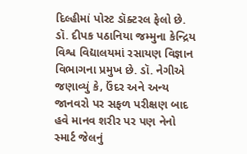દિલ્હીમાં પોસ્ટ ડૉક્ટરલ ફેલો છે. ડૉ. દીપક પઠાનિયા જમ્મુના કેન્દ્રિય વિશ્વ વિદ્યાલયમાં રસાયણ વિજ્ઞાન વિભાગના પ્રમુખ છે. ડૉ. નેગીએ જણાવ્યું કે, ઉંદર અને અન્ય જાનવરો પર સફળ પરીક્ષણ બાદ હવે માનવ શરીર પર પણ નેનો સ્માર્ટ જેલનું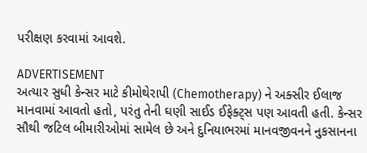પરીક્ષણ કરવામાં આવશે.

ADVERTISEMENT
અત્યાર સુધી કેન્સર માટે કીમોથેરાપી (Chemotherapy) ને અક્સીર ઈલાજ માનવામાં આવતો હતો, પરંતુ તેની ઘણી સાઈડ ઈફેક્ટ્સ પણ આવતી હતી. કેન્સર સૌથી જટિલ બીમારીઓમાં સામેલ છે અને દુનિયાભરમાં માનવજીવનને નુકસાનના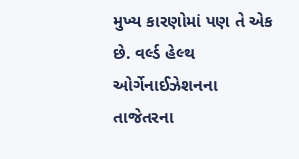મુખ્ય કારણોમાં પણ તે એક છે. વર્લ્ડ હેલ્થ ઓર્ગેનાઈઝેશનના તાજેતરના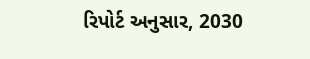રિપોર્ટ અનુસાર, 2030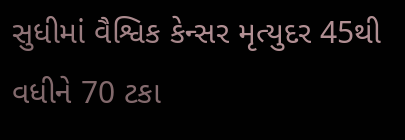સુધીમાં વૈશ્વિક કેન્સર મૃત્યુદર 45થી વધીને 70 ટકા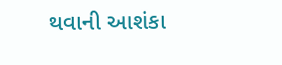થવાની આશંકા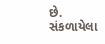છે.
સંકળાયેલા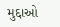મુદ્દાઓ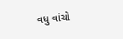વધુ વાંચો